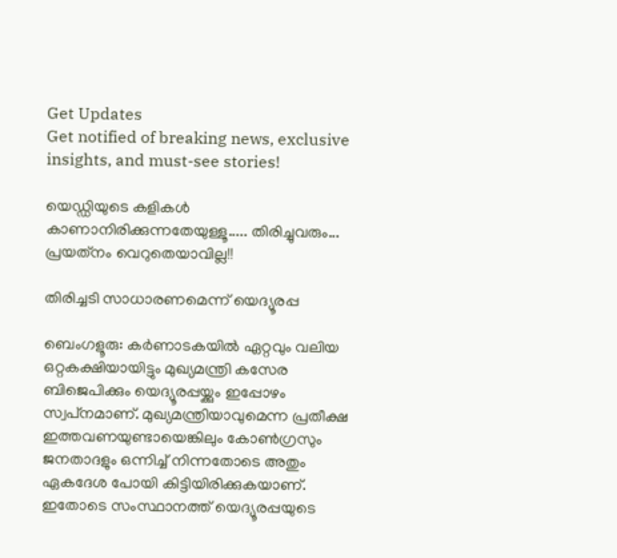Get Updates
Get notified of breaking news, exclusive insights, and must-see stories!

യെഡ്ഡിയുടെ കളികള്‍ കാണാനിരിക്കുന്നതേയുള്ളൂ..... തിരിച്ചുവരും... പ്രയത്‌നം വെറുതെയാവില്ല!!

തിരിച്ചടി സാധാരണമെന്ന് യെദ്യൂരപ്പ

ബെംഗളൂരു: കര്‍ണാടകയില്‍ ഏറ്റവും വലിയ ഒറ്റകക്ഷിയായിട്ടും മുഖ്യമന്ത്രി കസേര ബിജെപിക്കും യെദ്യൂരപ്പയ്ക്കും ഇപ്പോഴം സ്വപ്‌നമാണ്. മുഖ്യമന്ത്രിയാവുമെന്ന പ്രതീക്ഷ ഇത്തവണയുണ്ടായെങ്കിലും കോണ്‍ഗ്രസും ജനതാദളും ഒന്നിച്ച് നിന്നതോടെ അതും ഏകദേശ പോയി കിട്ടിയിരിക്കുകയാണ്. ഇതോടെ സംസ്ഥാനത്ത് യെദ്യൂരപ്പയുടെ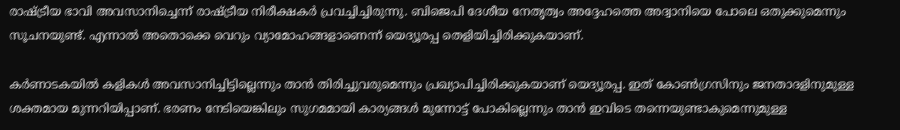രാഷ്ട്രീയ ഭാവി അവസാനിച്ചെന്ന് രാഷ്ട്രീയ നിരീക്ഷകര്‍ പ്രവച്ചിച്ചിരുന്നു. ബിജെപി ദേശീയ നേതൃത്വം അദ്ദേഹത്തെ അദ്വാനിയെ പോലെ ഒതുക്കുമെന്നും സൂചനയുണ്ട്. എന്നാല്‍ അതൊക്കെ വെറും വ്യാമോഹങ്ങളാണെന്ന് യെദ്യൂരപ്പ തെളിയിച്ചിരിക്കുകയാണ്.

കര്‍ണാടകയില്‍ കളികള്‍ അവസാനിച്ചിട്ടില്ലെന്നും താന്‍ തിരിച്ചുവരുമെന്നും പ്രഖ്യാപിച്ചിരിക്കുകയാണ് യെദ്യൂരപ്പ. ഇത് കോണ്‍ഗ്രസിനും ജനതാദളിനുമുള്ള ശക്തമായ മുന്നറിയിപ്പാണ്. ഭരണം നേടിയെങ്കിലും സുഗമമായി കാര്യങ്ങള്‍ മുന്നോട്ട് പോകില്ലെന്നും താന്‍ ഇവിടെ തന്നെയുണ്ടാകുമെന്നുമുള്ള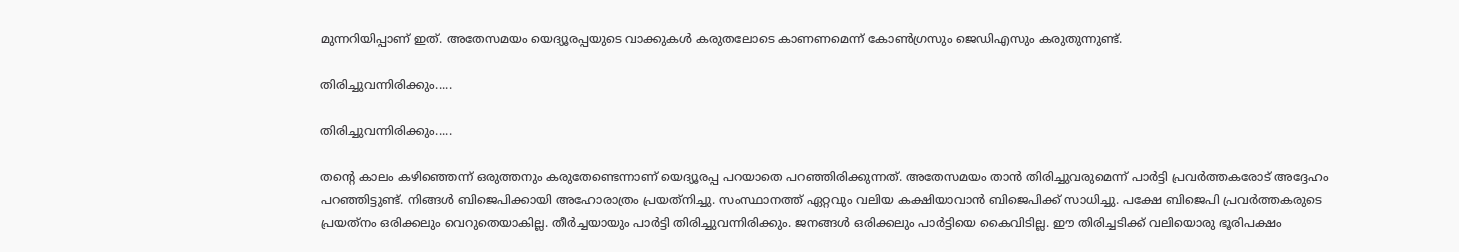മുന്നറിയിപ്പാണ് ഇത്. അതേസമയം യെദ്യൂരപ്പയുടെ വാക്കുകള്‍ കരുതലോടെ കാണണമെന്ന് കോണ്‍ഗ്രസും ജെഡിഎസും കരുതുന്നുണ്ട്.

തിരിച്ചുവന്നിരിക്കും.....

തിരിച്ചുവന്നിരിക്കും.....

തന്റെ കാലം കഴിഞ്ഞെന്ന് ഒരുത്തനും കരുതേണ്ടെന്നാണ് യെദ്യൂരപ്പ പറയാതെ പറഞ്ഞിരിക്കുന്നത്. അതേസമയം താന്‍ തിരിച്ചുവരുമെന്ന് പാര്‍ട്ടി പ്രവര്‍ത്തകരോട് അദ്ദേഹം പറഞ്ഞിട്ടുണ്ട്. നിങ്ങള്‍ ബിജെപിക്കായി അഹോരാത്രം പ്രയത്‌നിച്ചു. സംസ്ഥാനത്ത് ഏറ്റവും വലിയ കക്ഷിയാവാന്‍ ബിജെപിക്ക് സാധിച്ചു. പക്ഷേ ബിജെപി പ്രവര്‍ത്തകരുടെ പ്രയത്‌നം ഒരിക്കലും വെറുതെയാകില്ല. തീര്‍ച്ചയായും പാര്‍ട്ടി തിരിച്ചുവന്നിരിക്കും. ജനങ്ങള്‍ ഒരിക്കലും പാര്‍ട്ടിയെ കൈവിടില്ല. ഈ തിരിച്ചടിക്ക് വലിയൊരു ഭൂരിപക്ഷം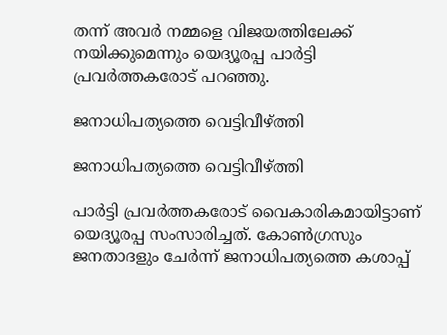തന്ന് അവര്‍ നമ്മളെ വിജയത്തിലേക്ക് നയിക്കുമെന്നും യെദ്യൂരപ്പ പാര്‍ട്ടി പ്രവര്‍ത്തകരോട് പറഞ്ഞു.

ജനാധിപത്യത്തെ വെട്ടിവീഴ്ത്തി

ജനാധിപത്യത്തെ വെട്ടിവീഴ്ത്തി

പാര്‍ട്ടി പ്രവര്‍ത്തകരോട് വൈകാരികമായിട്ടാണ് യെദ്യൂരപ്പ സംസാരിച്ചത്. കോണ്‍ഗ്രസും ജനതാദളും ചേര്‍ന്ന് ജനാധിപത്യത്തെ കശാപ്പ്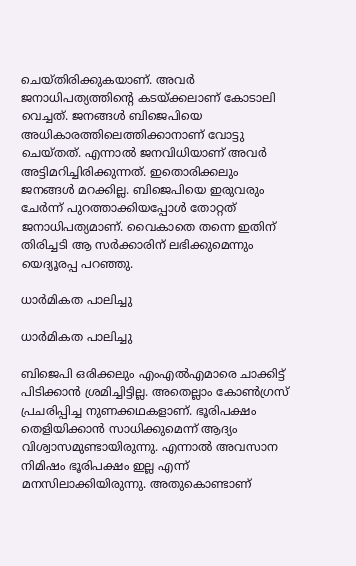ചെയ്തിരിക്കുകയാണ്. അവര്‍ ജനാധിപത്യത്തിന്റെ കടയ്ക്കലാണ് കോടാലി വെച്ചത്. ജനങ്ങള്‍ ബിജെപിയെ അധികാരത്തിലെത്തിക്കാനാണ് വോട്ടു ചെയ്തത്. എന്നാല്‍ ജനവിധിയാണ് അവര്‍ അട്ടിമറിച്ചിരിക്കുന്നത്. ഇതൊരിക്കലും ജനങ്ങള്‍ മറക്കില്ല. ബിജെപിയെ ഇരുവരും ചേര്‍ന്ന് പുറത്താക്കിയപ്പോള്‍ തോറ്റത് ജനാധിപത്യമാണ്. വൈകാതെ തന്നെ ഇതിന് തിരിച്ചടി ആ സര്‍ക്കാരിന് ലഭിക്കുമെന്നും യെദ്യൂരപ്പ പറഞ്ഞു.

ധാര്‍മികത പാലിച്ചു

ധാര്‍മികത പാലിച്ചു

ബിജെപി ഒരിക്കലും എംഎല്‍എമാരെ ചാക്കിട്ട് പിടിക്കാന്‍ ശ്രമിച്ചിട്ടില്ല. അതെല്ലാം കോണ്‍ഗ്രസ് പ്രചരിപ്പിച്ച നുണക്കഥകളാണ്. ഭൂരിപക്ഷം തെളിയിക്കാന്‍ സാധിക്കുമെന്ന് ആദ്യം വിശ്വാസമുണ്ടായിരുന്നു. എന്നാല്‍ അവസാന നിമിഷം ഭൂരിപക്ഷം ഇല്ല എന്ന് മനസിലാക്കിയിരുന്നു. അതുകൊണ്ടാണ്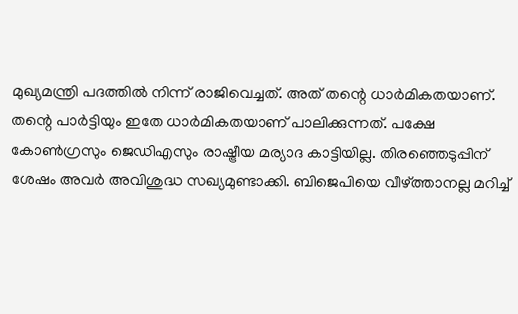മുഖ്യമന്ത്രി പദത്തില്‍ നിന്ന് രാജിവെച്ചത്. അത് തന്റെ ധാര്‍മികതയാണ്. തന്റെ പാര്‍ട്ടിയും ഇതേ ധാര്‍മികതയാണ് പാലിക്കുന്നത്. പക്ഷേ കോണ്‍ഗ്രസും ജെഡിഎസും രാഷ്ട്രീയ മര്യാദ കാട്ടിയില്ല. തിരഞ്ഞെടുപ്പിന് ശേഷം അവര്‍ അവിശുദ്ധ സഖ്യമുണ്ടാക്കി. ബിജെപിയെ വീഴ്ത്താനല്ല മറിച്ച്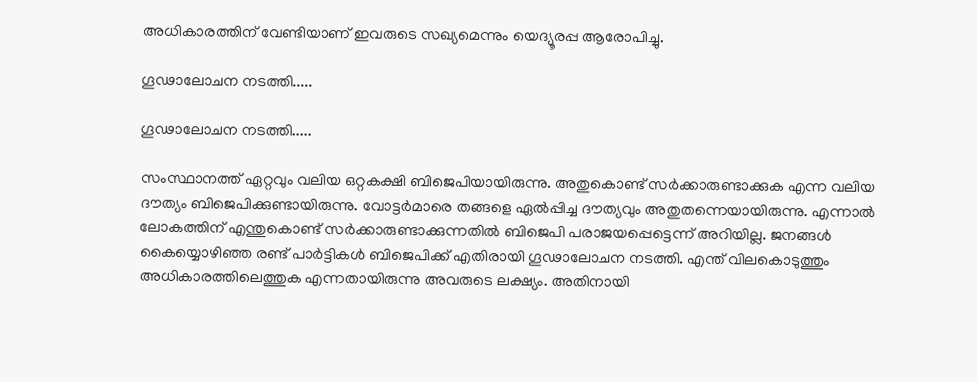അധികാരത്തിന് വേണ്ടിയാണ് ഇവരുടെ സഖ്യമെന്നും യെദ്യൂരപ്പ ആരോപിച്ചു.

ഗൂഢാലോചന നടത്തി.....

ഗൂഢാലോചന നടത്തി.....

സംസ്ഥാനത്ത് ഏറ്റവും വലിയ ഒറ്റകക്ഷി ബിജെപിയായിരുന്നു. അതുകൊണ്ട് സര്‍ക്കാരുണ്ടാക്കുക എന്ന വലിയ ദൗത്യം ബിജെപിക്കുണ്ടായിരുന്നു. വോട്ടര്‍മാരെ തങ്ങളെ ഏല്‍പ്പിച്ച ദൗത്യവും അതുതന്നെയായിരുന്നു. എന്നാല്‍ ലോകത്തിന് എന്തുകൊണ്ട് സര്‍ക്കാരുണ്ടാക്കുന്നതില്‍ ബിജെപി പരാജയപ്പെട്ടെന്ന് അറിയില്ല. ജനങ്ങള്‍ കൈയ്യൊഴിഞ്ഞ രണ്ട് പാര്‍ട്ടികള്‍ ബിജെപിക്ക് എതിരായി ഗൂഢാലോചന നടത്തി. എന്ത് വിലകൊടുത്തും അധികാരത്തിലെത്തുക എന്നതായിരുന്നു അവരുടെ ലക്ഷ്യം. അതിനായി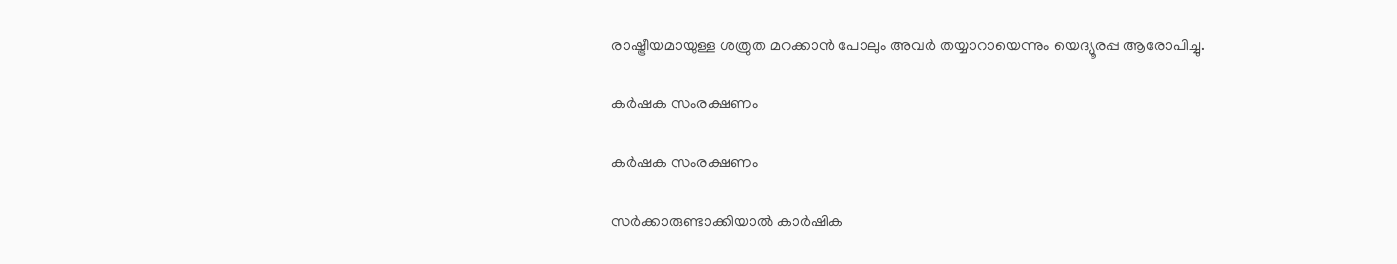രാഷ്ട്രീയമായുള്ള ശത്രുത മറക്കാന്‍ പോലും അവര്‍ തയ്യാറായെന്നും യെദ്യൂരപ്പ ആരോപിച്ചു.

കര്‍ഷക സംരക്ഷണം

കര്‍ഷക സംരക്ഷണം

സര്‍ക്കാരുണ്ടാക്കിയാല്‍ കാര്‍ഷിക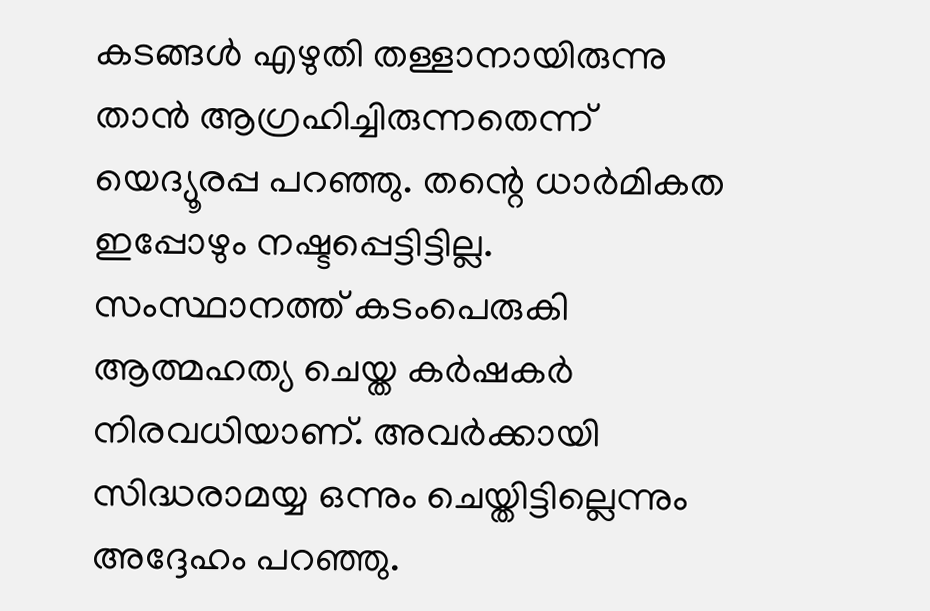കടങ്ങള്‍ എഴുതി തള്ളാനായിരുന്നു താന്‍ ആഗ്രഹിച്ചിരുന്നതെന്ന് യെദ്യൂരപ്പ പറഞ്ഞു. തന്റെ ധാര്‍മികത ഇപ്പോഴും നഷ്ടപ്പെട്ടിട്ടില്ല. സംസ്ഥാനത്ത് കടംപെരുകി ആത്മഹത്യ ചെയ്ത കര്‍ഷകര്‍ നിരവധിയാണ്. അവര്‍ക്കായി സിദ്ധരാമയ്യ ഒന്നും ചെയ്തിട്ടില്ലെന്നും അദ്ദേഹം പറഞ്ഞു.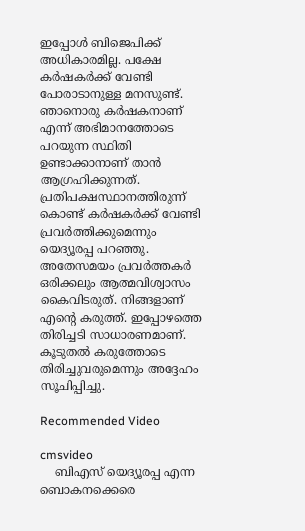ഇപ്പോള്‍ ബിജെപിക്ക് അധികാരമില്ല. പക്ഷേ കര്‍ഷകര്‍ക്ക് വേണ്ടി പോരാടാനുള്ള മനസുണ്ട്. ഞാനൊരു കര്‍ഷകനാണ് എന്ന് അഭിമാനത്തോടെ പറയുന്ന സ്ഥിതി ഉണ്ടാക്കാനാണ് താന്‍ ആഗ്രഹിക്കുന്നത്. പ്രതിപക്ഷസ്ഥാനത്തിരുന്ന് കൊണ്ട് കര്‍ഷകര്‍ക്ക് വേണ്ടി പ്രവര്‍ത്തിക്കുമെന്നും യെദ്യൂരപ്പ പറഞ്ഞു. അതേസമയം പ്രവര്‍ത്തകര്‍ ഒരിക്കലും ആത്മവിശ്വാസം കൈവിടരുത്. നിങ്ങളാണ് എന്റെ കരുത്ത്. ഇപ്പോഴത്തെ തിരിച്ചടി സാധാരണമാണ്. കൂടുതല്‍ കരുത്തോടെ തിരിച്ചുവരുമെന്നും അദ്ദേഹം സൂചിപ്പിച്ചു.

Recommended Video

cmsvideo
    ബിഎസ് യെദ്യൂരപ്പ എന്ന ബൊകനക്കെരെ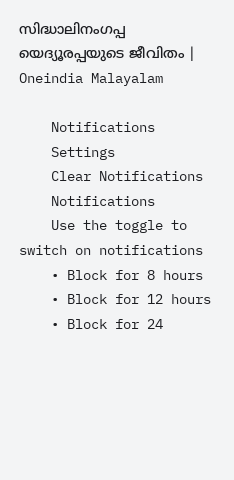സിദ്ധാലിനംഗപ്പ യെദ്യൂരപ്പയുടെ ജീവിതം | Oneindia Malayalam

    Notifications
    Settings
    Clear Notifications
    Notifications
    Use the toggle to switch on notifications
    • Block for 8 hours
    • Block for 12 hours
    • Block for 24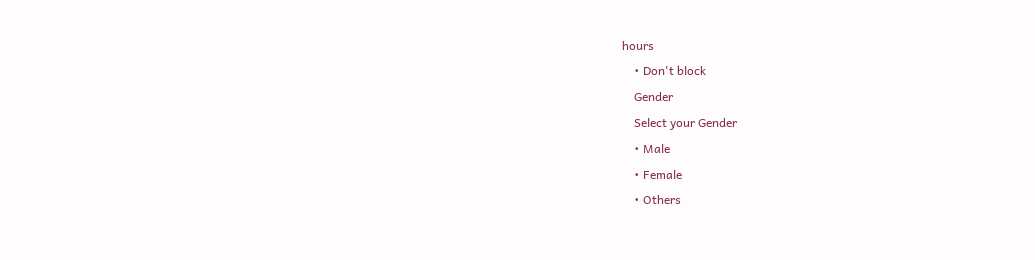hours
    • Don't block
    Gender
    Select your Gender
    • Male
    • Female
    • Others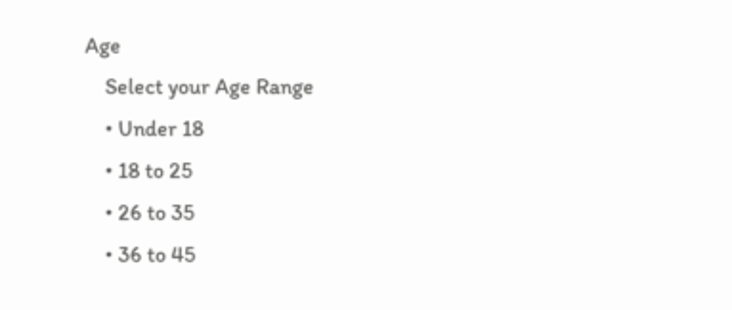Age
    Select your Age Range
    • Under 18
    • 18 to 25
    • 26 to 35
    • 36 to 45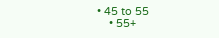• 45 to 55
    • 55+